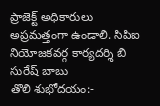ప్రాజెక్ట్ అధికారులు అప్రమత్తంగా ఉండాలి. సిపిఐ నియోజకవర్గ కార్యదర్శి బి సురేష్ బాబు
తొలి శుభోదయం:-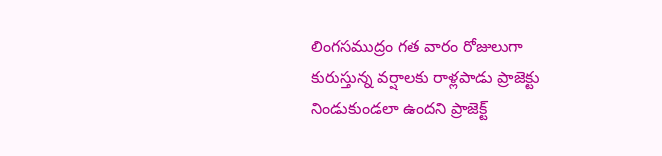లింగసముద్రం గత వారం రోజులుగా కురుస్తున్న వర్షాలకు రాళ్లపాడు ప్రాజెక్టు నిండుకుండలా ఉందని ప్రాజెక్ట్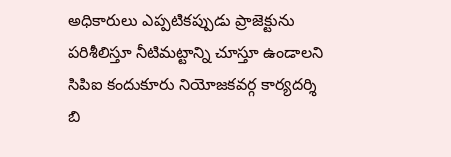అధికారులు ఎప్పటికప్పుడు ప్రాజెక్టును పరిశీలిస్తూ నీటిమట్టాన్ని చూస్తూ ఉండాలని సిపిఐ కందుకూరు నియోజకవర్గ కార్యదర్శి బి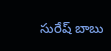సురేష్ బాబు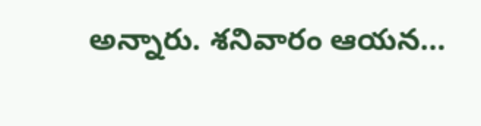అన్నారు. శనివారం ఆయన…